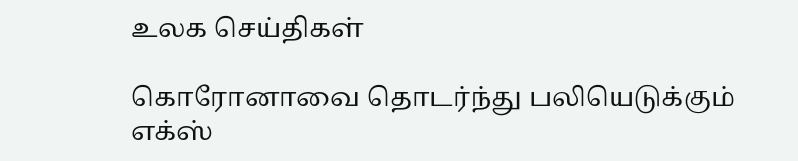உலக செய்திகள்

கொரோனாவை தொடர்ந்து பலியெடுக்கும் எக்ஸ்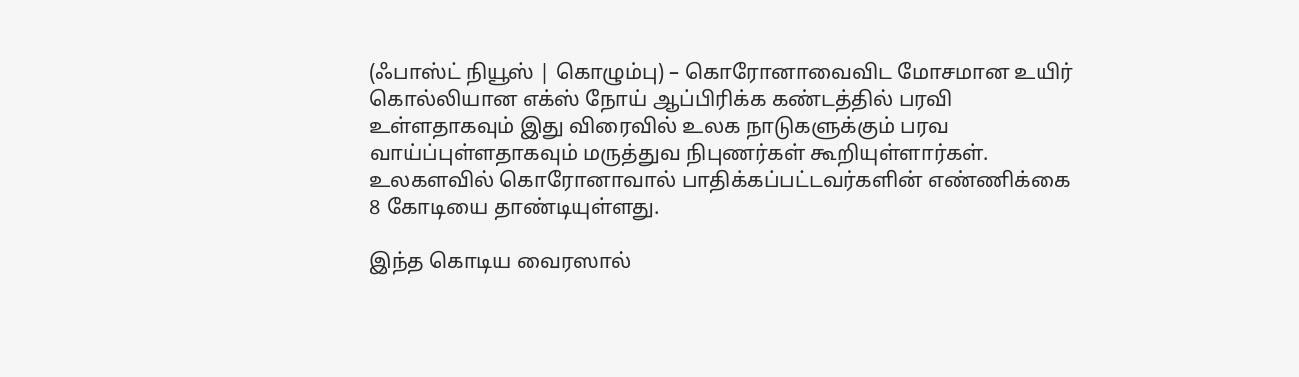(ஃபாஸ்ட் நியூஸ் | கொழும்பு) – கொரோனாவைவிட மோசமான உயிர் கொல்லியான எக்ஸ் நோய் ஆப்பிரிக்க கண்டத்தில் பரவி உள்ளதாகவும் இது விரைவில் உலக நாடுகளுக்கும் பரவ வாய்ப்புள்ளதாகவும் மருத்துவ நிபுணர்கள் கூறியுள்ளார்கள். உலகளவில் கொரோனாவால் பாதிக்கப்பட்டவர்களின் எண்ணிக்கை 8 கோடியை தாண்டியுள்ளது.

இந்த கொடிய வைரஸால்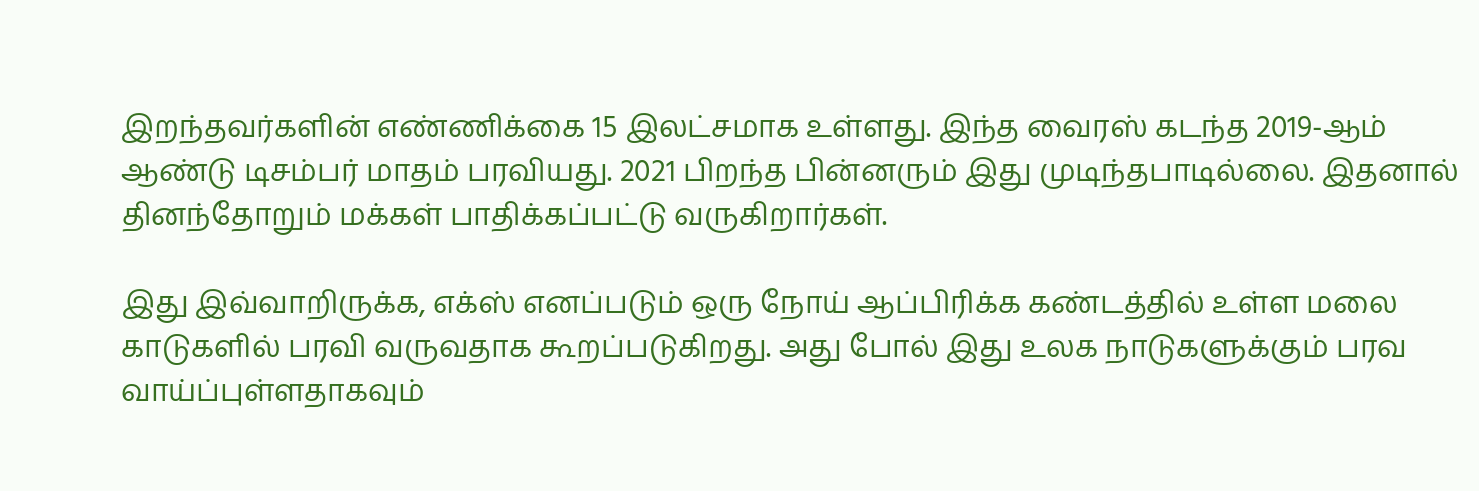இறந்தவர்களின் எண்ணிக்கை 15 இலட்சமாக உள்ளது. இந்த வைரஸ் கடந்த 2019-ஆம் ஆண்டு டிசம்பர் மாதம் பரவியது. 2021 பிறந்த பின்னரும் இது முடிந்தபாடில்லை. இதனால் தினந்தோறும் மக்கள் பாதிக்கப்பட்டு வருகிறார்கள்.

இது இவ்வாறிருக்க, எக்ஸ் எனப்படும் ஒரு நோய் ஆப்பிரிக்க கண்டத்தில் உள்ள மலை காடுகளில் பரவி வருவதாக கூறப்படுகிறது. அது போல் இது உலக நாடுகளுக்கும் பரவ வாய்ப்புள்ளதாகவும்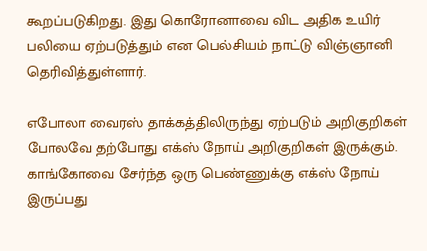கூறப்படுகிறது. இது கொரோனாவை விட அதிக உயிர் பலியை ஏற்படுத்தும் என பெல்சியம் நாட்டு விஞ்ஞானி தெரிவித்துள்ளார்.

எபோலா வைரஸ் தாக்கத்திலிருந்து ஏற்படும் அறிகுறிகள் போலவே தற்போது எக்ஸ் நோய் அறிகுறிகள் இருக்கும். காங்கோவை சேர்ந்த ஒரு பெண்ணுக்கு எக்ஸ் நோய் இருப்பது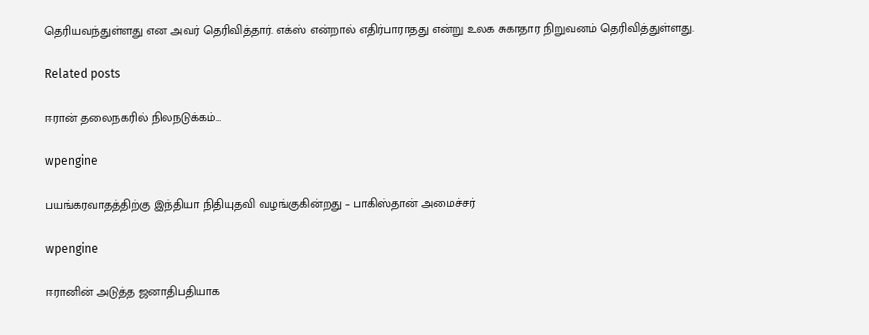தெரியவந்துள்ளது என அவர் தெரிவித்தார். எக்ஸ் என்றால் எதிர்பாராதது என்று உலக சுகாதார நிறுவனம் தெரிவித்துள்ளது.

Related posts

ஈரான் தலைநகரில் நிலநடுக்கம்…

wpengine

பயங்கரவாதத்திற்கு இந்தியா நிதியுதவி வழங்குகின்றது – பாகிஸ்தான் அமைச்சர்

wpengine

ஈரானின் அடுத்த ஜனாதிபதியாக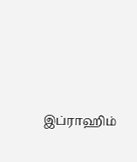இப்ராஹிம்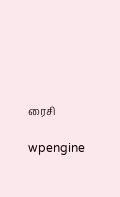ரைசி

wpengine